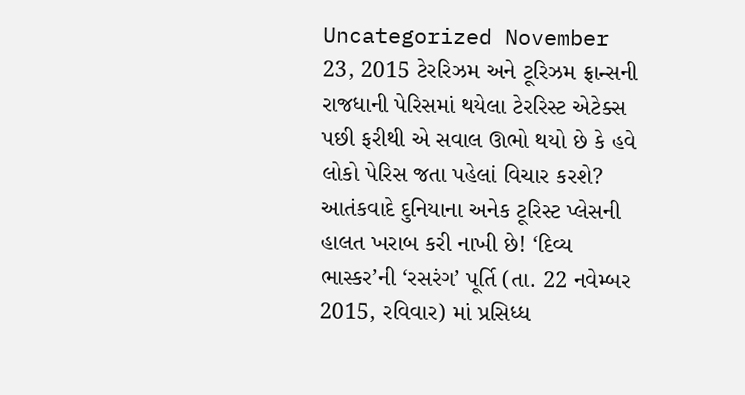Uncategorized November 23, 2015 ટેરરિઝમ અને ટૂરિઝમ ફ્રાન્સની રાજધાની પેરિસમાં થયેલા ટેરરિસ્ટ એટેક્સ પછી ફરીથી એ સવાલ ઊભો થયો છે કે હવે લોકો પેરિસ જતા પહેલાં વિચાર કરશે? આતંકવાદે દુનિયાના અનેક ટૂરિસ્ટ પ્લેસની હાલત ખરાબ કરી નાખી છે! ‘દિવ્ય ભાસ્કર’ની ‘રસરંગ’ પૂર્તિ (તા. 22 નવેમ્બર 2015, રવિવાર) માં પ્રસિધ્ધ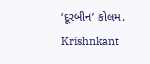‘દૂરબીન’ કોલમ. Krishnkant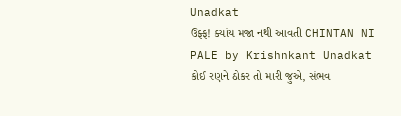Unadkat
ઉફ્ફ! ક્યાંય મજા નથી આવતી CHINTAN NI PALE by Krishnkant Unadkat કોઈ રણને ઠોકર તો મારી જુએ, સંભવ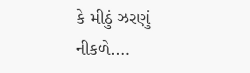કે મીઠું ઝરણું નીકળે.…